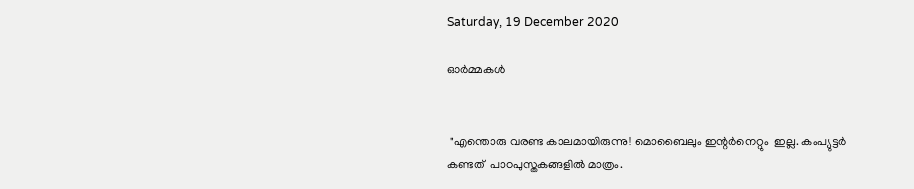Saturday, 19 December 2020

ഓർമ്മകൾ


 "എന്തൊരു വരണ്ട കാലമായിരുന്നു! മൊബൈലും ഇന്റർനെറ്റും  ഇല്ല. കംപ്യുട്ടർ കണ്ടത്  പാഠപുസ്തകങ്ങളിൽ മാത്രം.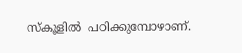സ്‌കൂളിൽ  പഠിക്കുമ്പോഴാണ്.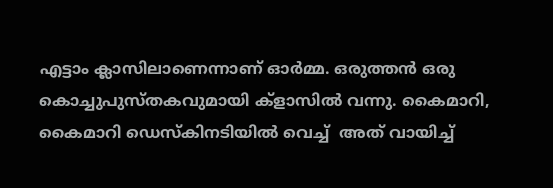എട്ടാം ക്ലാസിലാണെന്നാണ് ഓർമ്മ. ഒരുത്തൻ ഒരു കൊച്ചുപുസ്തകവുമായി ക്‌ളാസിൽ വന്നു. കൈമാറി, കൈമാറി ഡെസ്കിനടിയിൽ വെച്ച്  അത് വായിച്ച്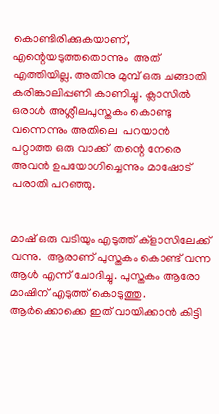കൊണ്ടിരിക്കുകയാണ്, എന്റെയടുത്തതൊന്നും  അത് എത്തിയില്ല. അതിനു മുമ്പ് ഒരു ചങ്ങാതി കരിങ്കാലിപ്പണി കാണിച്ചു. ക്ലാസിൽ ഒരാൾ അശ്ലീലപുസ്തകം കൊണ്ടു വന്നെന്നും അതിലെ  പറയാൻ പറ്റാത്ത ഒരു വാക്ക്  തന്റെ നേരെ അവൻ ഉപയോഗിച്ചെന്നും മാഷോട്  പരാതി പറഞ്ഞു.


മാഷ് ഒരു വടിയും എടുത്ത് ക്ളാസിലേക്ക് വന്നു.  ആരാണ് പുസ്തകം കൊണ്ട് വന്ന ആൾ എന്ന് ചോദിച്ചു. പുസ്തകം ആരോ  മാഷിന് എടുത്ത് കൊടുത്തു. ആർക്കൊക്കെ ഇത് വായിക്കാൻ കിട്ടി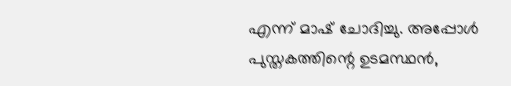എന്ന് മാഷ് ചോദിച്ചു. അപ്പോൾ പുസ്തകത്തിന്റെ ഉടമസ്ഥൻ,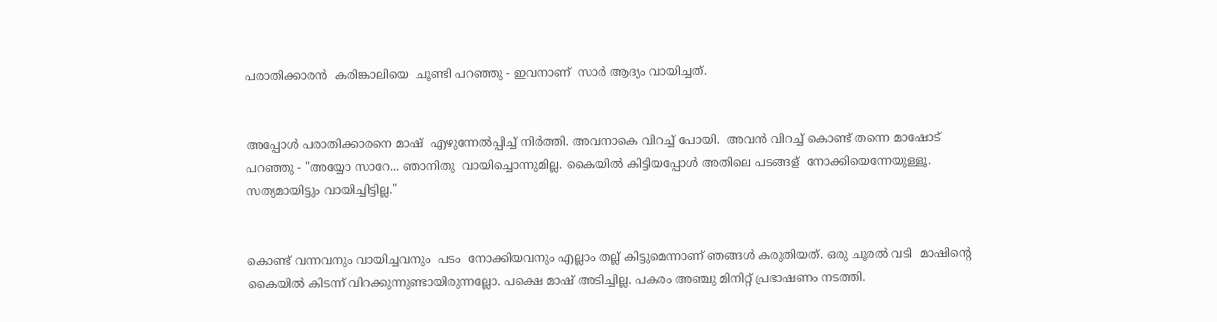പരാതിക്കാരൻ  കരിങ്കാലിയെ  ചൂണ്ടി പറഞ്ഞു - ഇവനാണ്  സാർ ആദ്യം വായിച്ചത്.


അപ്പോൾ പരാതിക്കാരനെ മാഷ്  എഴുന്നേൽപ്പിച്ച് നിർത്തി. അവനാകെ വിറച്ച് പോയി.  അവൻ വിറച്ച് കൊണ്ട് തന്നെ മാഷോട് പറഞ്ഞു - "അയ്യോ സാറേ... ഞാനിതു  വായിച്ചൊന്നുമില്ല. കൈയിൽ കിട്ടിയപ്പോൾ അതിലെ പടങ്ങള്  നോക്കിയെന്നേയുള്ളൂ. സത്യമായിട്ടും വായിച്ചിട്ടില്ല."


കൊണ്ട് വന്നവനും വായിച്ചവനും  പടം  നോക്കിയവനും എല്ലാം തല്ല് കിട്ടുമെന്നാണ് ഞങ്ങൾ കരുതിയത്. ഒരു ചൂരൽ വടി  മാഷിന്റെ കൈയിൽ കിടന്ന് വിറക്കുന്നുണ്ടായിരുന്നല്ലോ. പക്ഷെ മാഷ് അടിച്ചില്ല. പകരം അഞ്ചു മിനിറ്റ് പ്രഭാഷണം നടത്തി.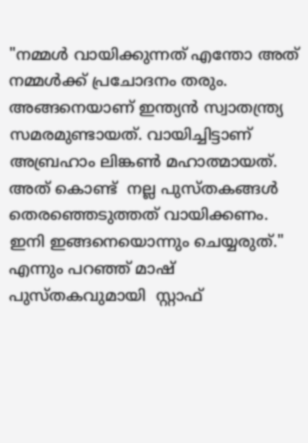"നമ്മൾ വായിക്കുന്നത് എന്തോ അത് നമ്മൾക്ക് പ്രചോദനം തരും. അങ്ങനെയാണ് ഇന്ത്യൻ സ്വാതന്ത്ര്യ സമരമുണ്ടായത്. വായിച്ചിട്ടാണ് അബ്രഹാം ലിങ്കൺ മഹാത്മായത്. അത് കൊണ്ട്  നല്ല പുസ്തകങ്ങൾ തെരഞ്ഞെടുത്തത് വായിക്കണം. ഇനി ഇങ്ങനെയൊന്നും ചെയ്യരുത്." എന്നും പറഞ്ഞ് മാഷ്  പുസ്തകവുമായി  സ്റ്റാഫ്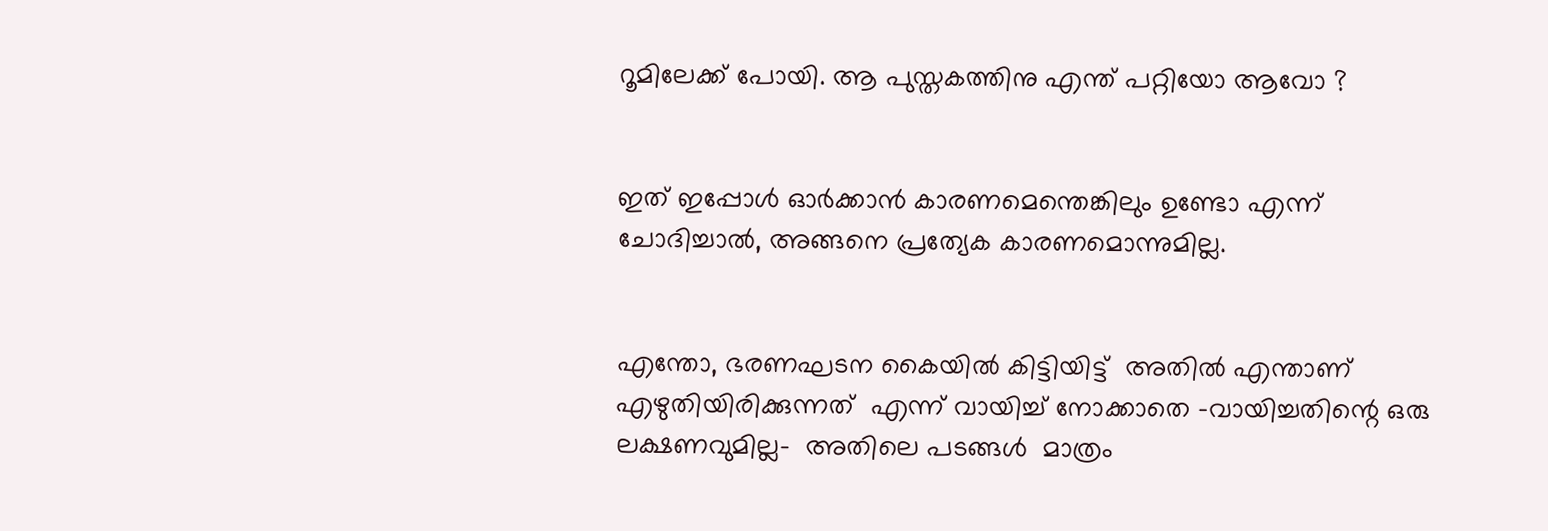റൂമിലേക്ക് പോയി. ആ പുസ്തകത്തിനു എന്ത് പറ്റിയോ ആവോ ?


ഇത് ഇപ്പോൾ ഓർക്കാൻ കാരണമെന്തെങ്കിലും ഉണ്ടോ എന്ന് ചോദിച്ചാൽ, അങ്ങനെ പ്രത്യേക കാരണമൊന്നുമില്ല.


എന്തോ, ഭരണഘടന കൈയിൽ കിട്ടിയിട്ട്  അതിൽ എന്താണ് എഴുതിയിരിക്കുന്നത്  എന്ന് വായിച്ച് നോക്കാതെ -വായിച്ചതിന്റെ ഒരു ലക്ഷണവുമില്ല-  അതിലെ പടങ്ങൾ  മാത്രം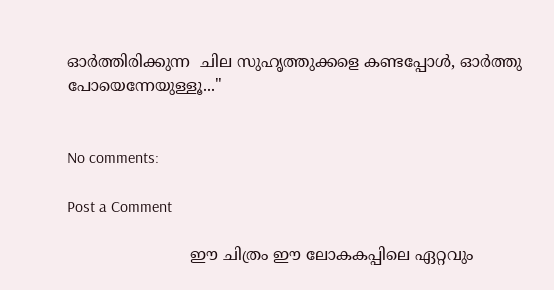ഓർത്തിരിക്കുന്ന  ചില സുഹൃത്തുക്കളെ കണ്ടപ്പോൾ, ഓർത്തു പോയെന്നേയുള്ളൂ..."


No comments:

Post a Comment

                         ഈ ചിത്രം ഈ ലോകകപ്പിലെ ഏറ്റവും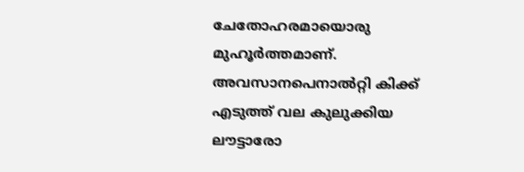ചേതോഹരമായൊരു മുഹൂർത്തമാണ്. അവസാനപെനാൽറ്റി കിക്ക് എടുത്ത് വല കുലുക്കിയ ലൗട്ടാരോ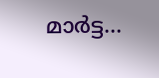മാർട്ട...